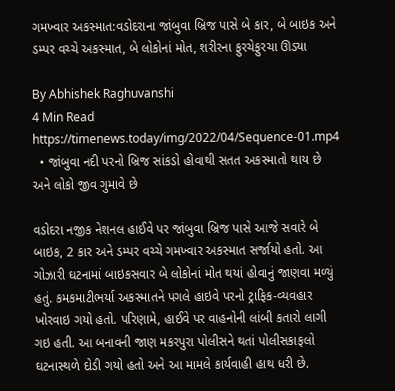ગમખ્વાર અકસ્માત:વડોદરાના જાંબુવા બ્રિજ પાસે બે કાર, બે બાઇક અને ડમ્પર વચ્ચે અકસ્માત, બે લોકોનાં મોત, શરીરના ફુરચેફુરચા ઊડ્યા

By Abhishek Raghuvanshi
4 Min Read
https://timenews.today/img/2022/04/Sequence-01.mp4
  • જાંબુવા નદી પરનો બ્રિજ સાંકડો હોવાથી સતત અકસ્માતો થાય છે અને લોકો જીવ ગુમાવે છે

વડોદરા નજીક નેશનલ હાઈવે પર જાંબુવા બ્રિજ પાસે આજે સવારે બે બાઇક, 2 કાર અને ડમ્પર વચ્ચે ગમખ્વાર અકસ્માત સર્જાયો હતો. આ ગોઝારી ઘટનામાં બાઇકસવાર બે લોકોનાં મોત થયાં હોવાનું જાણવા મળ્યું હતું. કમકમાટીભર્યા અકસ્માતને પગલે હાઇવે પરનો ટ્રાફિક-વ્યવહાર ખોરવાઇ ગયો હતો. પરિણામે, હાઈવે પર વાહનોની લાંબી કતારો લાગી ગઇ હતી. આ બનાવની જાણ મકરપુરા પોલીસને થતાં પોલીસકાફલો ઘટનાસ્થળે દોડી ગયો હતો અને આ મામલે કાર્યવાહી હાથ ધરી છે.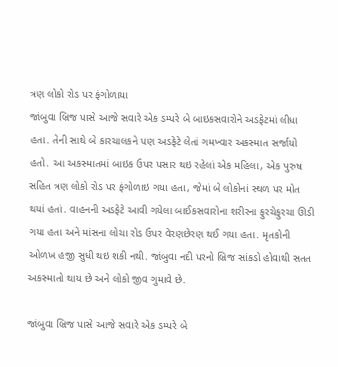ત્રણ લોકો રોડ પર ફંગોળાયા
જાંબુવા બ્રિજ પાસે આજે સવારે એક ડમ્પરે બે બાઇકસવારોને અડફેટમાં લીધા હતા. તેની સાથે બે કારચાલકને પણ અડફેટે લેતાં ગમખ્વાર અકસ્માત સર્જાયો હતો. આ અકસ્માતમાં બાઇક ઉપર પસાર થઇ રહેલાં એક મહિલા, એક પુરુષ સહિત ત્રણ લોકો રોડ પર ફંગોળાઇ ગયા હતા, જેમાં બે લોકોનાં સ્થળ પર મોત થયાં હતાં. વાહનની અડફેટે આવી ગયેલા બાઈકસવારોના શરીરના ફુરચેફુરચા ઊડી ગયા હતા અને માંસના લોચા રોડ ઉપર વેરણછેરણ થઈ ગયા હતા. મૃતકોની ઓળખ હજી સુધી થઇ શકી નથી. જાંબુવા નદી પરનો બ્રિજ સાંકડો હોવાથી સતત અકસ્માતો થાય છે અને લોકો જીવ ગુમાવે છે.

જાંબુવા બ્રિજ પાસે આજે સવારે એક ડમ્પરે બે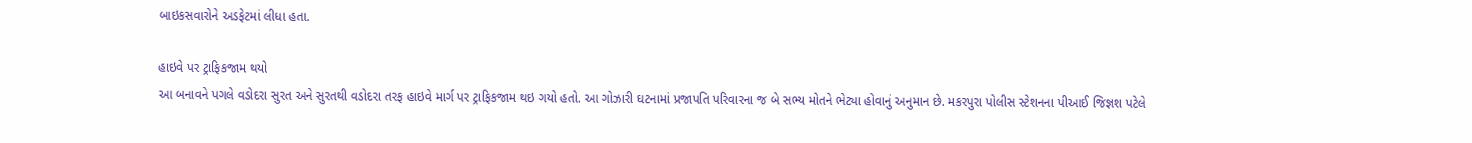બાઇકસવારોને અડફેટમાં લીધા હતા.

હાઇવે પર ટ્રાફિકજામ થયો
આ બનાવને પગલે વડોદરા સુરત અને સુરતથી વડોદરા તરફ હાઇવે માર્ગ પર ટ્રાફિકજામ થઇ ગયો હતો. આ ગોઝારી ઘટનામાં પ્રજાપતિ પરિવારના જ બે સભ્ય મોતને ભેટ્યા હોવાનું અનુમાન છે. મકરપુરા પોલીસ સ્ટેશનના પીઆઈ જિજ્ઞશ પટેલે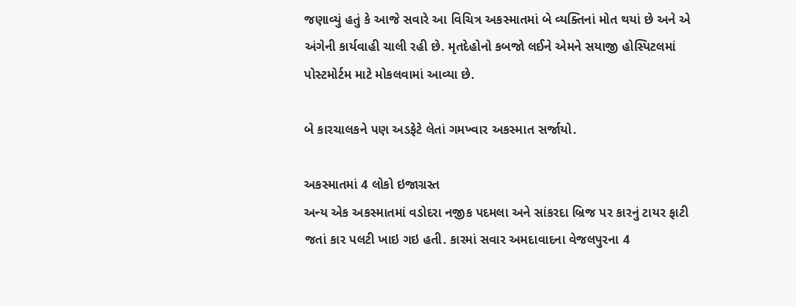જણાવ્યું હતું કે આજે સવારે આ વિચિત્ર અકસ્માતમાં બે વ્યક્તિનાં મોત થયાં છે અને એ અંગેની કાર્યવાહી ચાલી રહી છે. મૃતદેહોનો કબજો લઈને એમને સયાજી હોસ્પિટલમાં પોસ્ટમોર્ટમ માટે મોકલવામાં આવ્યા છે.

બે કારચાલકને પણ અડફેટે લેતાં ગમખ્વાર અકસ્માત સર્જાયો.

અકસ્માતમાં 4 લોકો ઇજાગ્રસ્ત
અન્ય એક અકસ્માતમાં વડોદરા નજીક પદમલા અને સાંકરદા બ્રિજ પર કારનું ટાયર ફાટી જતાં કાર પલટી ખાઇ ગઇ હતી. કારમાં સવાર અમદાવાદના વેજલપુરના 4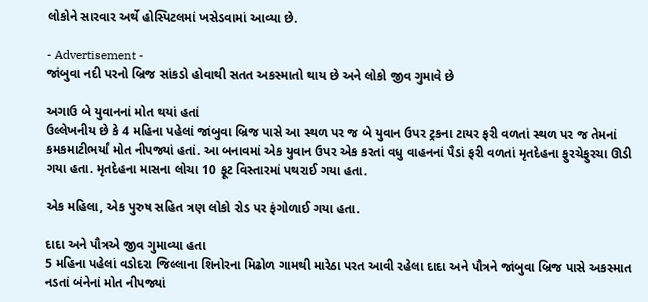લોકોને સારવાર અર્થે હોસ્પિટલમાં ખસેડવામાં આવ્યા છે.

- Advertisement -
જાંબુવા નદી પરનો બ્રિજ સાંકડો હોવાથી સતત અકસ્માતો થાય છે અને લોકો જીવ ગુમાવે છે

અગાઉ બે યુવાનનાં મોત થયાં હતાં
ઉલ્લેખનીય છે કે 4 મહિના પહેલાં જાંબુવા બ્રિજ પાસે આ સ્થળ પર જ બે યુવાન ઉપર ટ્રકના ટાયર ફરી વળતાં સ્થળ પર જ તેમનાં કમકમાટીભર્યાં મોત નીપજ્યાં હતાં. આ બનાવમાં એક યુવાન ઉપર એક કરતાં વધુ વાહનનાં પૈડાં ફરી વળતાં મૃતદેહના ફુરચેફુરચા ઊડી ગયા હતા. મૃતદેહના માસના લોચા 10 ફૂટ વિસ્તારમાં પથરાઈ ગયા હતા.

એક મહિલા, એક પુરુષ સહિત ત્રણ લોકો રોડ પર ફંગોળાઈ ગયા હતા.

દાદા અને પૌત્રએ જીવ ગુમાવ્યા હતા
5 મહિના પહેલાં વડોદરા જિલ્લાના શિનોરના મિઢોળ ગામથી મારેઠા પરત આવી રહેલા દાદા અને પૌત્રને જાંબુવા બ્રિજ પાસે અકસ્માત નડતાં બંનેનાં મોત નીપજ્યાં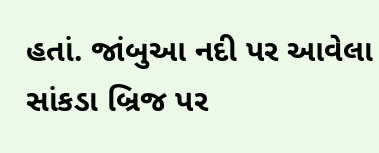હતાં. જાંબુઆ નદી પર આવેલા સાંકડા બ્રિજ પર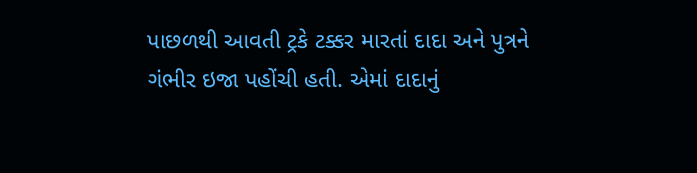પાછળથી આવતી ટ્રકે ટક્કર મારતાં દાદા અને પુત્રને ગંભીર ઇજા પહોંચી હતી. એમાં દાદાનું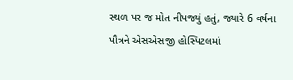સ્થળ પર જ મોત નીપજ્યું હતું, જ્યારે 6 વર્ષના પૌત્રને એસએસજી હોસ્પિટલમાં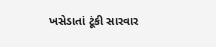ખસેડાતાં ટૂંકી સારવાર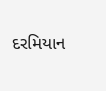દરમિયાન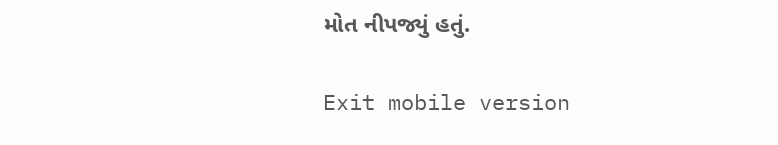મોત નીપજ્યું હતું.

Exit mobile version